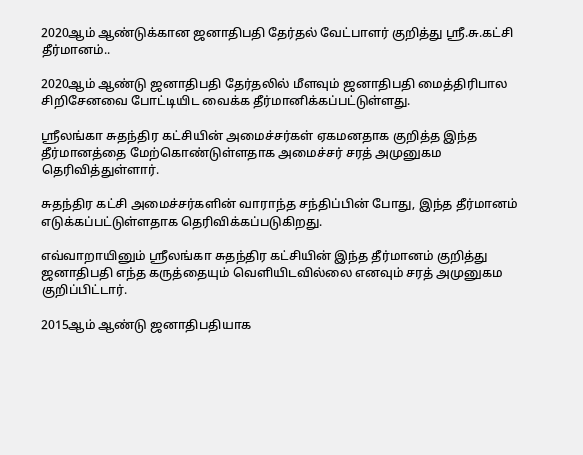2020ஆம் ஆண்டுக்கான ஜனாதிபதி தேர்தல் வேட்பாளர் குறித்து ஸ்ரீ.சு.கட்சி தீர்மானம்..

2020ஆம் ஆண்டு ஜனாதிபதி தேர்தலில் மீளவும் ஜனாதிபதி மைத்திரிபால சிறிசேனவை போட்டியிட வைக்க தீர்மானிக்கப்பட்டுள்ளது.

ஸ்ரீலங்கா சுதந்திர கட்சியின் அமைச்சர்கள் ஏகமனதாக குறித்த இந்த தீர்மானத்தை மேற்கொண்டுள்ளதாக அமைச்சர் சரத் அமுனுகம தெரிவித்துள்ளார்.

சுதந்திர கட்சி அமைச்சர்களின் வாராந்த சந்திப்பின் போது, இந்த தீர்மானம் எடுக்கப்பட்டுள்ளதாக தெரிவிக்கப்படுகிறது.

எவ்வாறாயினும் ஸ்ரீலங்கா சுதந்திர கட்சியின் இந்த தீர்மானம் குறித்து ஜனாதிபதி எந்த கருத்தையும் வெளியிடவில்லை எனவும் சரத் அமுனுகம குறிப்பிட்டார்.

2015ஆம் ஆண்டு ஜனாதிபதியாக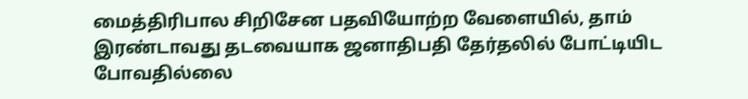மைத்திரிபால சிறிசேன பதவியோற்ற வேளையில், தாம் இரண்டாவது தடவையாக ஜனாதிபதி தேர்தலில் போட்டியிட போவதில்லை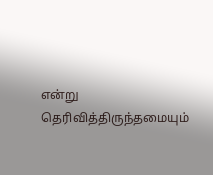என்று தெரிவித்திருந்தமையும்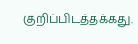குறிப்பிடத்தக்கது.